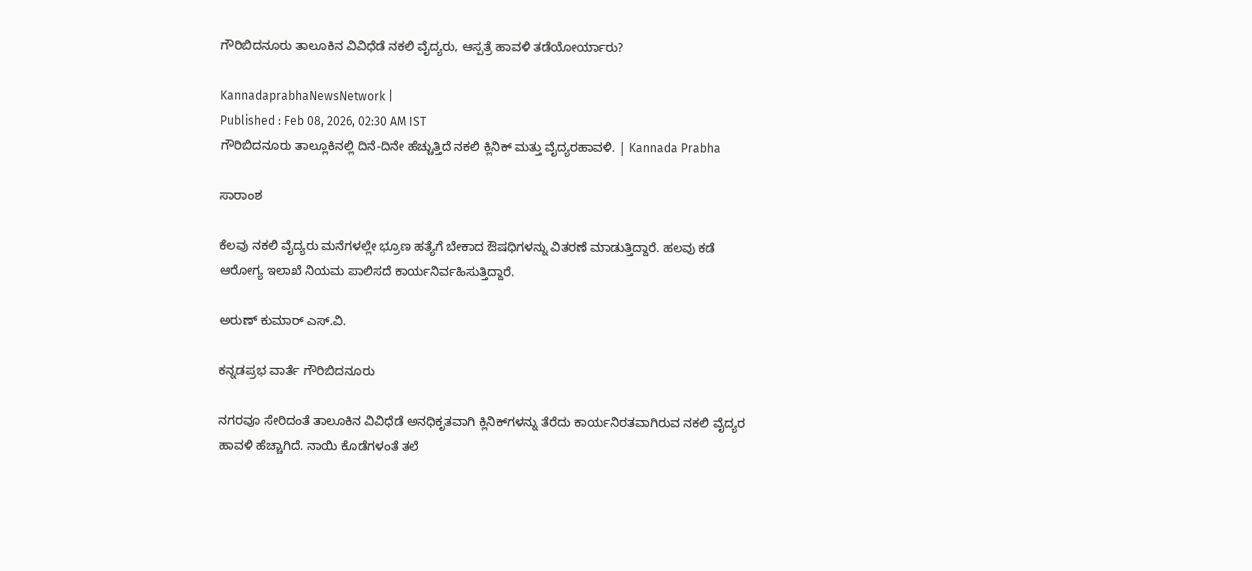ಗೌರಿಬಿದನೂರು ತಾಲೂಕಿನ ವಿವಿಧೆಡೆ ನಕಲಿ ವೈದ್ಯರು, ಆಸ್ಪತ್ರೆ ಹಾವಳಿ ತಡೆಯೋರ್ಯಾರು?

KannadaprabhaNewsNetwork |
Published : Feb 08, 2026, 02:30 AM IST
ಗೌರಿಬಿದನೂರು ತಾಲ್ಲೂಕಿನಲ್ಲಿ ದಿನೆ-ದಿನೇ ಹೆಚ್ಚುತ್ತಿದೆ ನಕಲಿ ಕ್ಲಿನಿಕ್ ಮತ್ತು ವೈದ್ಯರಹಾವಳಿ. | Kannada Prabha

ಸಾರಾಂಶ

ಕೆಲವು ನಕಲಿ ವೈದ್ಯರು ಮನೆಗಳಲ್ಲೇ ಭ್ರೂಣ ಹತ್ಯೆಗೆ ಬೇಕಾದ ಔಷಧಿಗಳನ್ನು ವಿತರಣೆ ಮಾಡುತ್ತಿದ್ದಾರೆ. ಹಲವು ಕಡೆ ಆರೋಗ್ಯ ಇಲಾಖೆ ನಿಯಮ ಪಾಲಿಸದೆ ಕಾರ್ಯನಿರ್ವಹಿಸುತ್ತಿದ್ದಾರೆ.

ಅರುಣ್ ಕುಮಾರ್ ಎಸ್.ವಿ.

ಕನ್ನಡಪ್ರಭ ವಾರ್ತೆ ಗೌರಿಬಿದನೂರು

ನಗರವೂ ಸೇರಿದಂತೆ ತಾಲೂಕಿನ ವಿವಿಧೆಡೆ ಅನಧಿಕೃತವಾಗಿ ಕ್ಲಿನಿಕ್‌ಗಳನ್ನು ತೆರೆದು ಕಾರ್ಯನಿರತವಾಗಿರುವ ನಕಲಿ ವೈದ್ಯರ ಹಾವಳಿ ಹೆಚ್ಚಾಗಿದೆ. ನಾಯಿ ಕೊಡೆಗಳಂತೆ ತಲೆ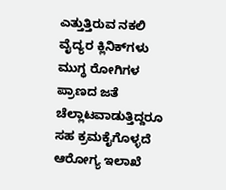ಎತ್ತುತ್ತಿರುವ ನಕಲಿ ವೈದ್ಯರ ಕ್ಲಿನಿಕ್‌ಗಳು ಮುಗ್ಧ ರೋಗಿಗಳ ಪ್ರಾಣದ ಜತೆ ಚೆಲ್ಲಾಟವಾಡುತ್ತಿದ್ದರೂ ಸಹ ಕ್ರಮಕೈಗೊಳ್ಳದೆ ಆರೋಗ್ಯ ಇಲಾಖೆ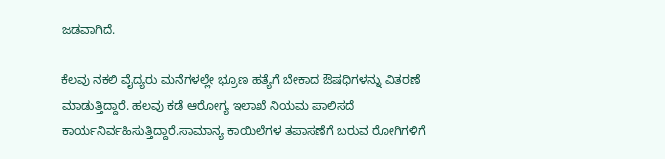ಜಡವಾಗಿದೆ.

ಕೆಲವು ನಕಲಿ ವೈದ್ಯರು ಮನೆಗಳಲ್ಲೇ ಭ್ರೂಣ ಹತ್ಯೆಗೆ ಬೇಕಾದ ಔಷಧಿಗಳನ್ನು ವಿತರಣೆ ಮಾಡುತ್ತಿದ್ದಾರೆ. ಹಲವು ಕಡೆ ಆರೋಗ್ಯ ಇಲಾಖೆ ನಿಯಮ ಪಾಲಿಸದೆ ಕಾರ್ಯನಿರ್ವಹಿಸುತ್ತಿದ್ದಾರೆ.ಸಾಮಾನ್ಯ ಕಾಯಿಲೆಗಳ ತಪಾಸಣೆಗೆ ಬರುವ ರೋಗಿಗಳಿಗೆ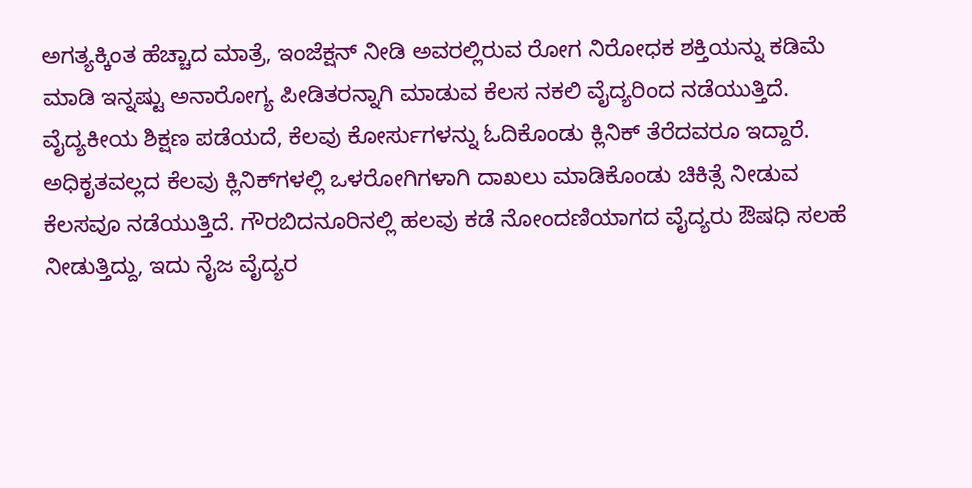ಅಗತ್ಯಕ್ಕಿಂತ ಹೆಚ್ಚಾದ ಮಾತ್ರೆ, ಇಂಜೆಕ್ಷನ್ ನೀಡಿ ಅವರಲ್ಲಿರುವ ರೋಗ ನಿರೋಧಕ ಶಕ್ತಿಯನ್ನು ಕಡಿಮೆ ಮಾಡಿ ಇನ್ನಷ್ಟು ಅನಾರೋಗ್ಯ ಪೀಡಿತರನ್ನಾಗಿ ಮಾಡುವ ಕೆಲಸ ನಕಲಿ ವೈದ್ಯರಿಂದ ನಡೆಯುತ್ತಿದೆ. ವೈದ್ಯಕೀಯ ಶಿಕ್ಷಣ ಪಡೆಯದೆ, ಕೆಲವು ಕೋರ್ಸುಗಳನ್ನು ಓದಿಕೊಂಡು ಕ್ಲಿನಿಕ್ ತೆರೆದವರೂ ಇದ್ದಾರೆ. ಅಧಿಕೃತವಲ್ಲದ ಕೆಲವು ಕ್ಲಿನಿಕ್‌ಗಳಲ್ಲಿ ಒಳರೋಗಿಗಳಾಗಿ ದಾಖಲು ಮಾಡಿಕೊಂಡು ಚಿಕಿತ್ಸೆ ನೀಡುವ ಕೆಲಸವೂ ನಡೆಯುತ್ತಿದೆ. ಗೌರಬಿದನೂರಿನಲ್ಲಿ ಹಲವು ಕಡೆ ನೋಂದಣಿಯಾಗದ ವೈದ್ಯರು ಔಷಧಿ ಸಲಹೆ ನೀಡುತ್ತಿದ್ದು, ಇದು ನೈಜ ವೈದ್ಯರ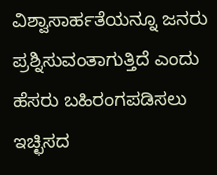ವಿಶ್ವಾಸಾರ್ಹತೆಯನ್ನೂ ಜನರು ಪ್ರಶ್ನಿಸುವಂತಾಗುತ್ತಿದೆ ಎಂದು ಹೆಸರು ಬಹಿರಂಗಪಡಿಸಲು ಇಚ್ಛಿಸದ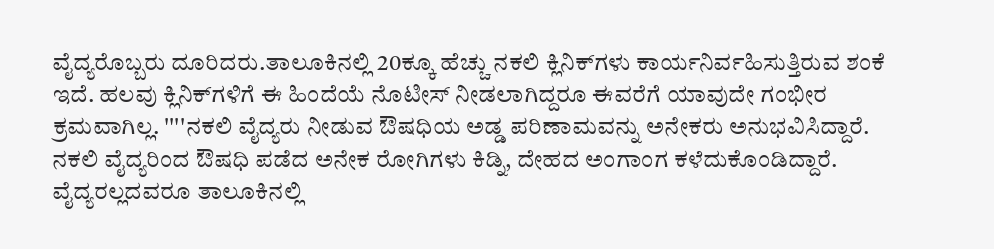ವೈದ್ಯರೊಬ್ಬರು ದೂರಿದರು.ತಾಲೂಕಿನಲ್ಲಿ 20ಕ್ಕೂ ಹೆಚ್ಚು ನಕಲಿ ಕ್ಲಿನಿಕ್‌ಗಳು ಕಾರ್ಯನಿರ್ವಹಿಸುತ್ತಿರುವ ಶಂಕೆ ಇದೆ. ಹಲವು ಕ್ಲಿನಿಕ್‌ಗಳಿಗೆ ಈ ಹಿಂದೆಯೆ ನೊಟೀಸ್ ನೀಡಲಾಗಿದ್ದರೂ ಈವರೆಗೆ ಯಾವುದೇ ಗಂಭೀರ ಕ್ರಮವಾಗಿಲ್ಲ. ''''ನಕಲಿ ವೈದ್ಯರು ನೀಡುವ ಔಷಧಿಯ ಅಡ್ಡ ಪರಿಣಾಮವನ್ನು ಅನೇಕರು ಅನುಭವಿಸಿದ್ದಾರೆ. ನಕಲಿ ವೈದ್ಯರಿಂದ ಔಷಧಿ ಪಡೆದ ಅನೇಕ ರೋಗಿಗಳು ಕಿಡ್ನಿ, ದೇಹದ ಅಂಗಾಂಗ ಕಳೆದುಕೊಂಡಿದ್ದಾರೆ. ವೈದ್ಯರಲ್ಲದವರೂ ತಾಲೂಕಿನಲ್ಲಿ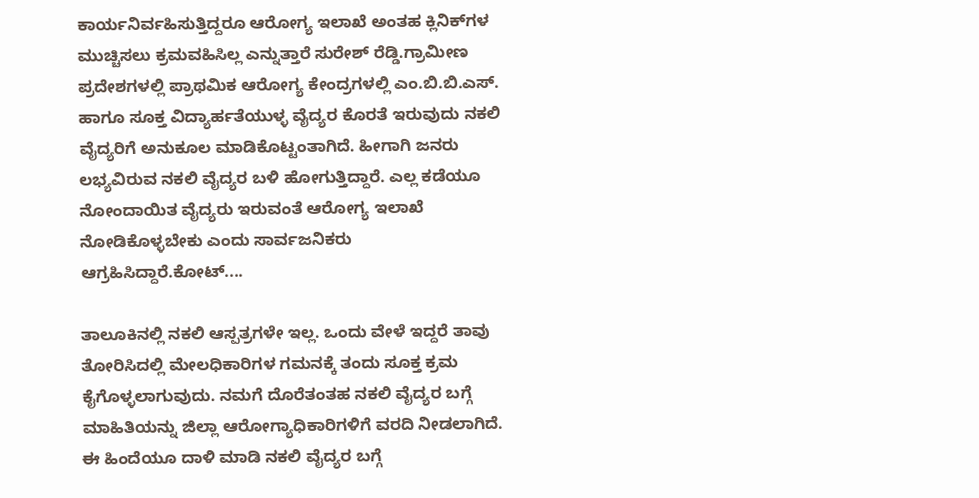ಕಾರ್ಯನಿರ್ವಹಿಸುತ್ತಿದ್ದರೂ ಆರೋಗ್ಯ ಇಲಾಖೆ ಅಂತಹ ಕ್ಲಿನಿಕ್‌ಗಳ ಮುಚ್ಚಿಸಲು ಕ್ರಮವಹಿಸಿಲ್ಲ ಎನ್ನುತ್ತಾರೆ ಸುರೇಶ್ ರೆಡ್ಡಿ.ಗ್ರಾಮೀಣ ಪ್ರದೇಶಗಳಲ್ಲಿ ಪ್ರಾಥಮಿಕ ಆರೋಗ್ಯ ಕೇಂದ್ರಗಳಲ್ಲಿ ಎಂ.ಬಿ.ಬಿ.ಎಸ್. ಹಾಗೂ ಸೂಕ್ತ ವಿದ್ಯಾರ್ಹತೆಯುಳ್ಳ ವೈದ್ಯರ ಕೊರತೆ ಇರುವುದು ನಕಲಿ ವೈದ್ಯರಿಗೆ ಅನುಕೂಲ ಮಾಡಿಕೊಟ್ಟಂತಾಗಿದೆ. ಹೀಗಾಗಿ ಜನರು ಲಭ್ಯವಿರುವ ನಕಲಿ ವೈದ್ಯರ ಬಳಿ ಹೋಗುತ್ತಿದ್ದಾರೆ. ಎಲ್ಲ ಕಡೆಯೂ ನೋಂದಾಯಿತ ವೈದ್ಯರು ಇರುವಂತೆ ಆರೋಗ್ಯ ಇಲಾಖೆ ನೋಡಿಕೊಳ್ಳಬೇಕು ಎಂದು ಸಾರ್ವಜನಿಕರು ಆಗ್ರಹಿಸಿದ್ದಾರೆ.ಕೋಟ್‌....

ತಾಲೂಕಿನಲ್ಲಿ ನಕಲಿ ಆಸ್ಪತ್ರಗಳೇ ಇಲ್ಲ. ಒಂದು ವೇಳೆ ಇದ್ದರೆ ತಾವು ತೋರಿಸಿದಲ್ಲಿ ಮೇಲಧಿಕಾರಿಗಳ ಗಮನಕ್ಕೆ ತಂದು ಸೂಕ್ತ ಕ್ರಮ ಕೈಗೊಳ್ಳಲಾಗುವುದು. ನಮಗೆ ದೊರೆತಂತಹ ನಕಲಿ ವೈದ್ಯರ ಬಗ್ಗೆ ಮಾಹಿತಿಯನ್ನು ಜಿಲ್ಲಾ ಆರೋಗ್ಯಾಧಿಕಾರಿಗಳಿಗೆ ವರದಿ ನೀಡಲಾಗಿದೆ. ಈ ಹಿಂದೆಯೂ ದಾಳಿ ಮಾಡಿ ನಕಲಿ ವೈದ್ಯರ ಬಗ್ಗೆ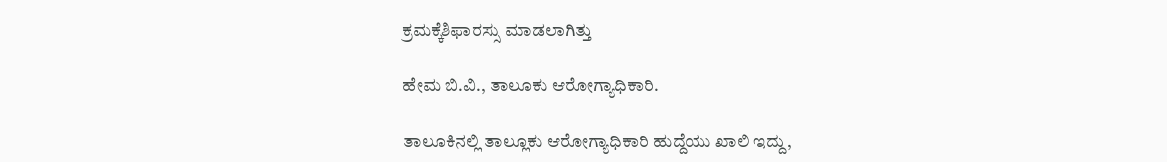ಕ್ರಮಕ್ಕೆಶಿಫಾರಸ್ಸು ಮಾಡಲಾಗಿತ್ತು

ಹೇಮ ಬಿ.ವಿ., ತಾಲೂಕು ಆರೋಗ್ಯಾಧಿಕಾರಿ.

ತಾಲೂಕಿನಲ್ಲಿ ತಾಲ್ಲೂಕು ಆರೋಗ್ಯಾಧಿಕಾರಿ ಹುದ್ದೆಯು ಖಾಲಿ ಇದ್ದು,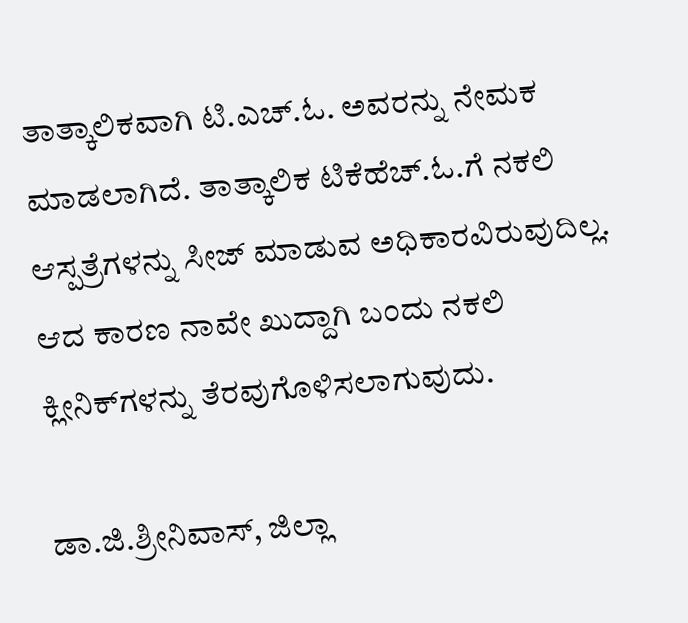ತಾತ್ಕಾಲಿಕವಾಗಿ ಟಿ.ಎಚ್.ಓ. ಅವರನ್ನು ನೇಮಕ ಮಾಡಲಾಗಿದೆ. ತಾತ್ಕಾಲಿಕ ಟಿಕೆಹೆಚ್.ಓ.ಗೆ‌ ನಕಲಿ ಆಸ್ಪತ್ರೆಗಳನ್ನು ಸೀಜ್‌ ಮಾಡುವ ಅಧಿಕಾರವಿರುವುದಿಲ್ಲ. ಆದ ಕಾರಣ ನಾವೇ ಖುದ್ದಾಗಿ ಬಂದು ನಕಲಿ ಕ್ಲೀನಿಕ್‌ಗಳನ್ನು ತೆರವುಗೊಳಿಸಲಾಗುವುದು.

ಡಾ.ಜಿ.ಶ್ರೀನಿವಾಸ್, ಜಿಲ್ಲಾ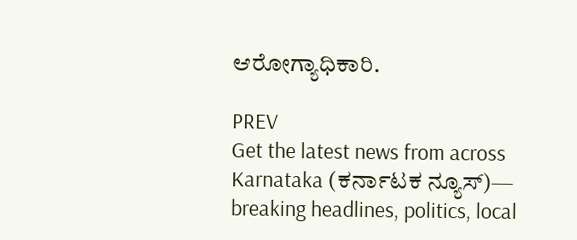ಆರೋಗ್ಯಾಧಿಕಾರಿ.

PREV
Get the latest news from across Karnataka (ಕರ್ನಾಟಕ ನ್ಯೂಸ್)— breaking headlines, politics, local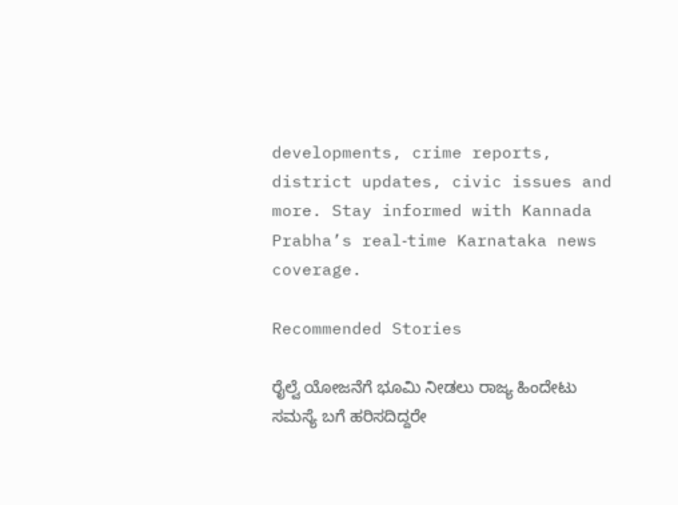developments, crime reports, district updates, civic issues and more. Stay informed with Kannada Prabha’s real‑time Karnataka news coverage.

Recommended Stories

ರೈಲ್ವೆ ಯೋಜನೆಗೆ ಭೂಮಿ ನೀಡಲು ರಾಜ್ಯ ಹಿಂದೇಟು
ಸಮಸ್ಯೆ ಬಗೆ ಹರಿಸದಿದ್ದರೇ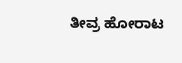ತೀವ್ರ ಹೋರಾಟ